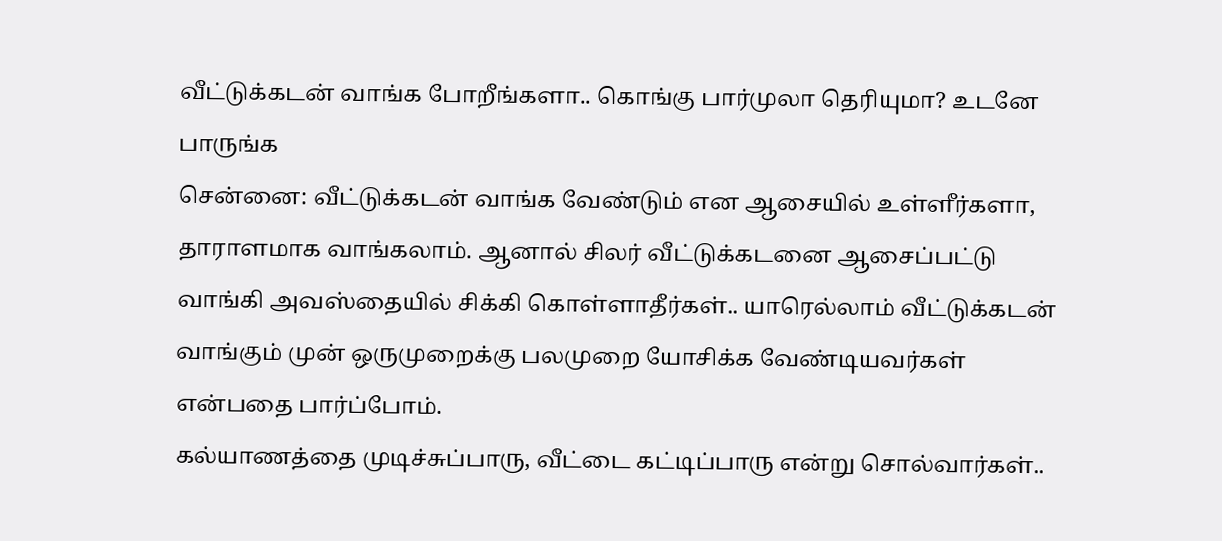வீட்டுக்கடன் வாங்க போறீங்களா.. கொங்கு பார்முலா தெரியுமா? உடனே பாருங்க
சென்னை: வீட்டுக்கடன் வாங்க வேண்டும் என ஆசையில் உள்ளீர்களா, தாராளமாக வாங்கலாம். ஆனால் சிலர் வீட்டுக்கடனை ஆசைப்பட்டு வாங்கி அவஸ்தையில் சிக்கி கொள்ளாதீர்கள்.. யாரெல்லாம் வீட்டுக்கடன் வாங்கும் முன் ஒருமுறைக்கு பலமுறை யோசிக்க வேண்டியவர்கள் என்பதை பார்ப்போம்.
கல்யாணத்தை முடிச்சுப்பாரு, வீட்டை கட்டிப்பாரு என்று சொல்வார்கள்..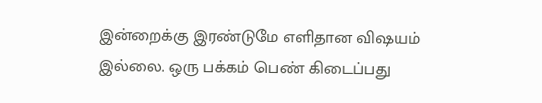இன்றைக்கு இரண்டுமே எளிதான விஷயம் இல்லை. ஒரு பக்கம் பெண் கிடைப்பது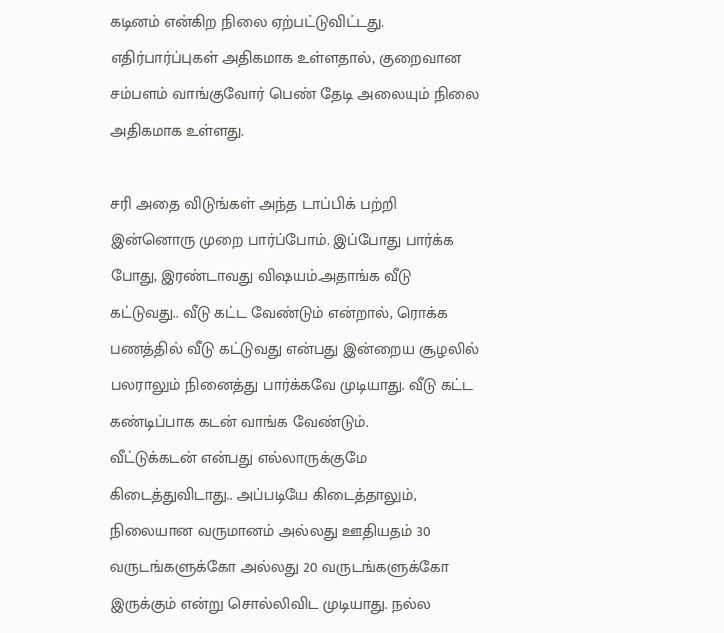கடினம் என்கிற நிலை ஏற்பட்டுவிட்டது. எதிர்பார்ப்புகள் அதிகமாக உள்ளதால், குறைவான சம்பளம் வாங்குவோர் பெண் தேடி அலையும் நிலை அதிகமாக உள்ளது.

சரி அதை விடுங்கள் அந்த டாப்பிக் பற்றி இன்னொரு முறை பார்ப்போம். இப்போது பார்க்க போது, இரண்டாவது விஷயம்.அதாங்க வீடு கட்டுவது.. வீடு கட்ட வேண்டும் என்றால், ரொக்க பணத்தில் வீடு கட்டுவது என்பது இன்றைய சூழலில் பலராலும் நினைத்து பார்க்கவே முடியாது. வீடு கட்ட கண்டிப்பாக கடன் வாங்க வேண்டும்.
வீட்டுக்கடன் என்பது எல்லாருக்குமே கிடைத்துவிடாது.. அப்படியே கிடைத்தாலும், நிலையான வருமானம் அல்லது ஊதியதம் 30 வருடங்களுக்கோ அல்லது 20 வருடங்களுக்கோ இருக்கும் என்று சொல்லிவிட முடியாது. நல்ல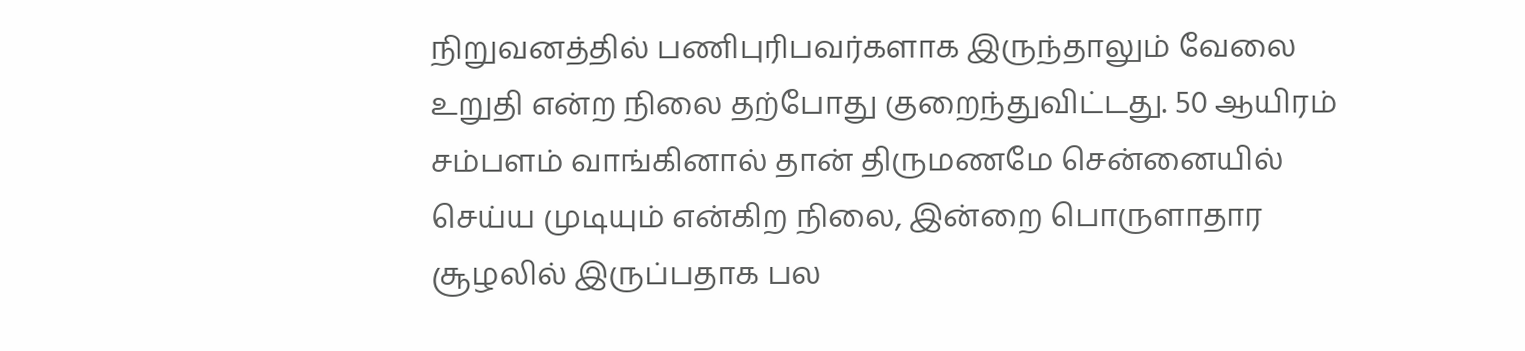நிறுவனத்தில் பணிபுரிபவர்களாக இருந்தாலும் வேலை உறுதி என்ற நிலை தற்போது குறைந்துவிட்டது. 50 ஆயிரம் சம்பளம் வாங்கினால் தான் திருமணமே சென்னையில் செய்ய முடியும் என்கிற நிலை, இன்றை பொருளாதார சூழலில் இருப்பதாக பல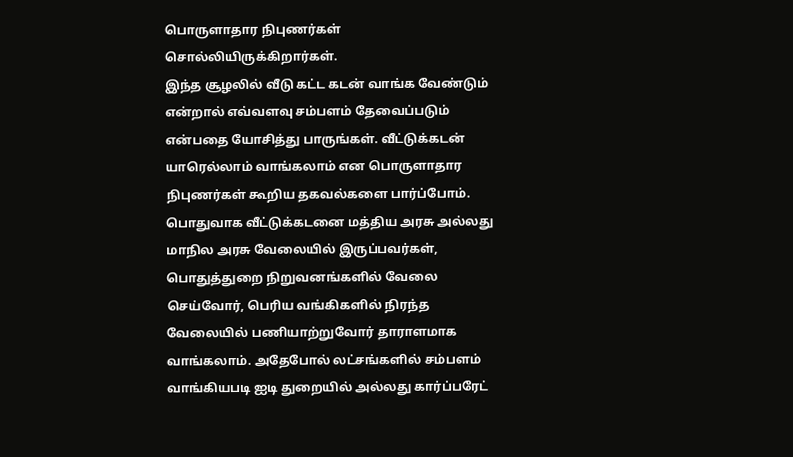பொருளாதார நிபுணர்கள் சொல்லியிருக்கிறார்கள்.
இந்த சூழலில் வீடு கட்ட கடன் வாங்க வேண்டும் என்றால் எவ்வளவு சம்பளம் தேவைப்படும் என்பதை யோசித்து பாருங்கள். வீட்டுக்கடன் யாரெல்லாம் வாங்கலாம் என பொருளாதார நிபுணர்கள் கூறிய தகவல்களை பார்ப்போம். பொதுவாக வீட்டுக்கடனை மத்திய அரசு அல்லது மாநில அரசு வேலையில் இருப்பவர்கள், பொதுத்துறை நிறுவனங்களில் வேலை செய்வோர், பெரிய வங்கிகளில் நிரந்த வேலையில் பணியாற்றுவோர் தாராளமாக வாங்கலாம். அதேபோல் லட்சங்களில் சம்பளம் வாங்கியபடி ஐடி துறையில் அல்லது கார்ப்பரேட்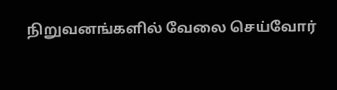நிறுவனங்களில் வேலை செய்வோர்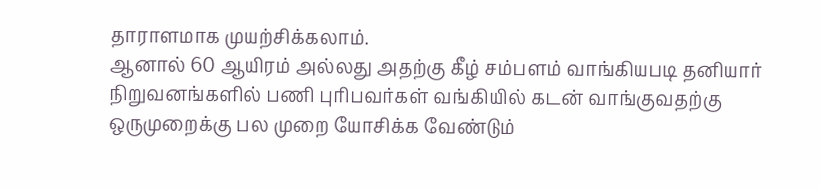தாராளமாக முயற்சிக்கலாம்.
ஆனால் 60 ஆயிரம் அல்லது அதற்கு கீழ் சம்பளம் வாங்கியபடி தனியார் நிறுவனங்களில் பணி புரிபவர்கள் வங்கியில் கடன் வாங்குவதற்கு ஒருமுறைக்கு பல முறை யோசிக்க வேண்டும்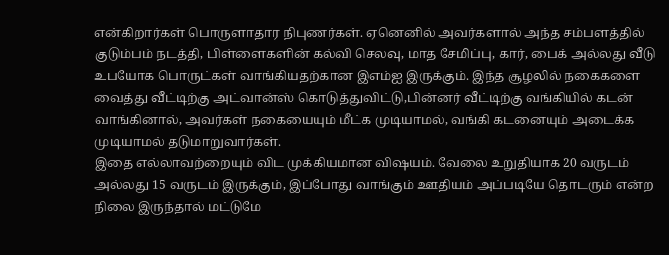என்கிறார்கள் பொருளாதார நிபுணர்கள். ஏனெனில் அவர்களால் அந்த சம்பளத்தில் குடும்பம் நடத்தி, பிள்ளைகளின் கல்வி செலவு, மாத சேமிப்பு, கார், பைக் அல்லது வீடு உபயோக பொருட்கள் வாங்கியதற்கான இஎம்ஐ இருக்கும். இந்த சூழலில் நகைகளை வைத்து வீட்டிற்கு அட்வான்ஸ் கொடுத்துவிட்டு,பின்னர் வீட்டிற்கு வங்கியில் கடன் வாங்கினால், அவர்கள் நகையையும் மீட்க முடியாமல், வங்கி கடனையும் அடைக்க முடியாமல் தடுமாறுவார்கள்.
இதை எல்லாவற்றையும் விட முக்கியமான விஷயம். வேலை உறுதியாக 20 வருடம் அல்லது 15 வருடம் இருக்கும், இப்போது வாங்கும் ஊதியம் அப்படியே தொடரும் என்ற நிலை இருந்தால் மட்டுமே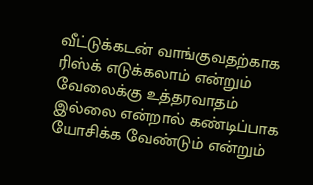வீட்டுக்கடன் வாங்குவதற்காக ரிஸ்க் எடுக்கலாம் என்றும் வேலைக்கு உத்தரவாதம் இல்லை என்றால் கண்டிப்பாக யோசிக்க வேண்டும் என்றும்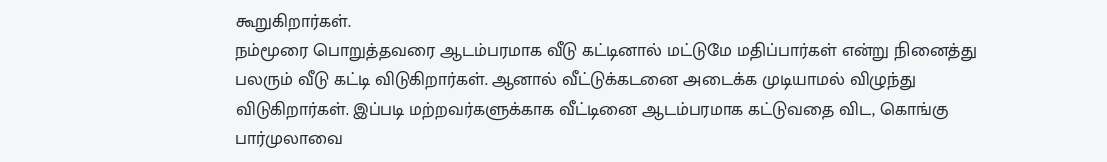கூறுகிறார்கள்.
நம்மூரை பொறுத்தவரை ஆடம்பரமாக வீடு கட்டினால் மட்டுமே மதிப்பார்கள் என்று நினைத்து பலரும் வீடு கட்டி விடுகிறார்கள். ஆனால் வீட்டுக்கடனை அடைக்க முடியாமல் விழுந்து விடுகிறார்கள். இப்படி மற்றவர்களுக்காக வீட்டினை ஆடம்பரமாக கட்டுவதை விட, கொங்கு பார்முலாவை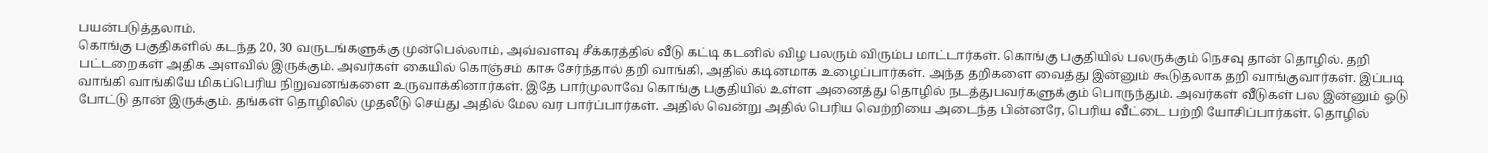பயன்படுத்தலாம்.
கொங்கு பகுதிகளில் கடந்த 20, 30 வருடங்களுக்கு முன்பெல்லாம், அவ்வளவு சீக்கரத்தில் வீடு கட்டி கடனில் விழ பலரும் விரும்ப மாட்டார்கள். கொங்கு பகுதியில் பலருக்கும் நெசவு தான் தொழில். தறி பட்டறைகள் அதிக அளவில் இருக்கும். அவர்கள் கையில் கொஞ்சம் காசு சேர்ந்தால் தறி வாங்கி, அதில் கடினமாக உழைப்பார்கள். அந்த தறிகளை வைத்து இன்னும் கூடுதலாக தறி வாங்குவார்கள். இப்படி வாங்கி வாங்கியே மிகப்பெரிய நிறுவனங்களை உருவாக்கினார்கள். இதே பார்முலாவே கொங்கு பகுதியில் உள்ள அனைத்து தொழில் நடத்துபவர்களுக்கும் பொருந்தும். அவர்கள் வீடுகள் பல இன்னும் ஓடு போட்டு தான் இருக்கும். தங்கள் தொழிலில் முதலீடு செய்து அதில் மேல வர பார்ப்பார்கள். அதில் வென்று அதில் பெரிய வெற்றியை அடைந்த பின்னரே, பெரிய வீட்டை பற்றி யோசிப்பார்கள். தொழில்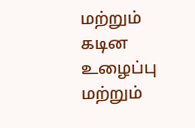மற்றும் கடின உழைப்பு மற்றும்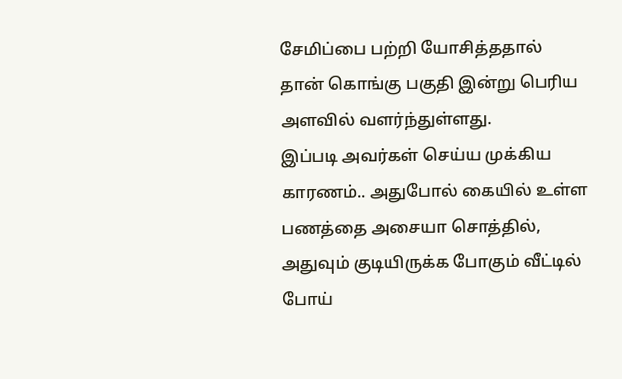சேமிப்பை பற்றி யோசித்ததால் தான் கொங்கு பகுதி இன்று பெரிய அளவில் வளர்ந்துள்ளது.
இப்படி அவர்கள் செய்ய முக்கிய காரணம்.. அதுபோல் கையில் உள்ள பணத்தை அசையா சொத்தில், அதுவும் குடியிருக்க போகும் வீட்டில் போய்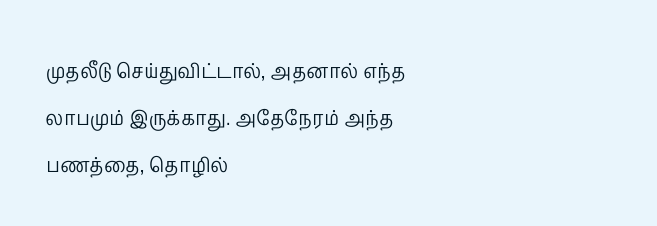முதலீடு செய்துவிட்டால், அதனால் எந்த லாபமும் இருக்காது. அதேநேரம் அந்த பணத்தை, தொழில்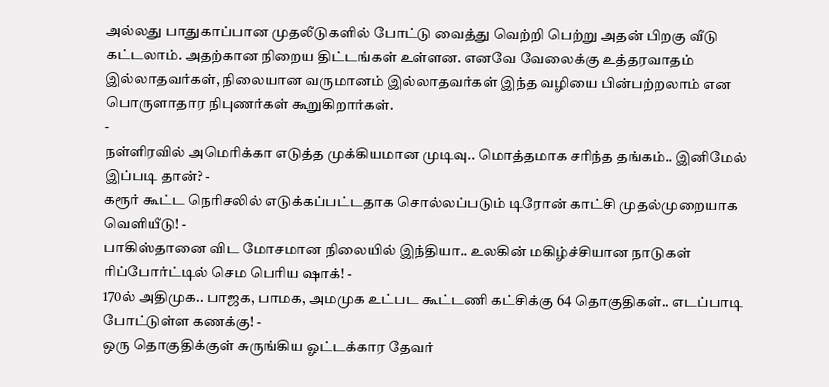அல்லது பாதுகாப்பான முதலீடுகளில் போட்டு வைத்து வெற்றி பெற்று அதன் பிறகு வீடு கட்டலாம். அதற்கான நிறைய திட்டங்கள் உள்ளன. எனவே வேலைக்கு உத்தரவாதம் இல்லாதவர்கள், நிலையான வருமானம் இல்லாதவர்கள் இந்த வழியை பின்பற்றலாம் என பொருளாதார நிபுணர்கள் கூறுகிறார்கள்.
-
நள்ளிரவில் அமெரிக்கா எடுத்த முக்கியமான முடிவு.. மொத்தமாக சரிந்த தங்கம்.. இனிமேல் இப்படி தான்? -
கரூர் கூட்ட நெரிசலில் எடுக்கப்பட்டதாக சொல்லப்படும் டிரோன் காட்சி முதல்முறையாக வெளியீடு! -
பாகிஸ்தானை விட மோசமான நிலையில் இந்தியா.. உலகின் மகிழ்ச்சியான நாடுகள் ரிப்போர்ட்டில் செம பெரிய ஷாக்! -
170ல் அதிமுக.. பாஜக, பாமக, அமமுக உட்பட கூட்டணி கட்சிக்கு 64 தொகுதிகள்.. எடப்பாடி போட்டுள்ள கணக்கு! -
ஒரு தொகுதிக்குள் சுருங்கிய ஓட்டக்கார தேவர்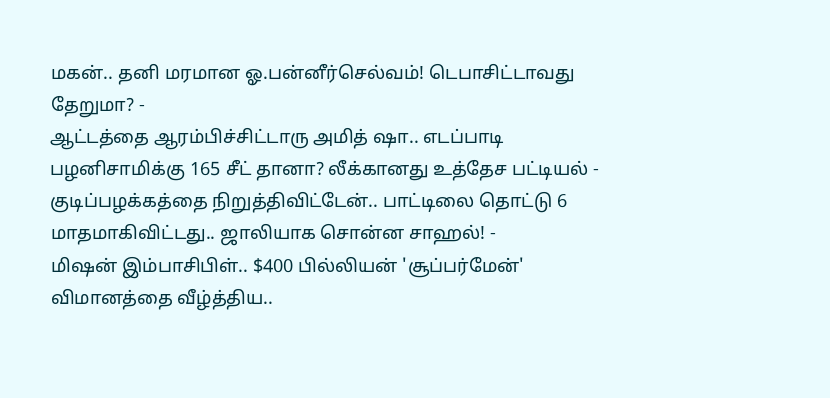மகன்.. தனி மரமான ஓ.பன்னீர்செல்வம்! டெபாசிட்டாவது தேறுமா? -
ஆட்டத்தை ஆரம்பிச்சிட்டாரு அமித் ஷா.. எடப்பாடி பழனிசாமிக்கு 165 சீட் தானா? லீக்கானது உத்தேச பட்டியல் -
குடிப்பழக்கத்தை நிறுத்திவிட்டேன்.. பாட்டிலை தொட்டு 6 மாதமாகிவிட்டது.. ஜாலியாக சொன்ன சாஹல்! -
மிஷன் இம்பாசிபிள்.. $400 பில்லியன் 'சூப்பர்மேன்' விமானத்தை வீழ்த்திய..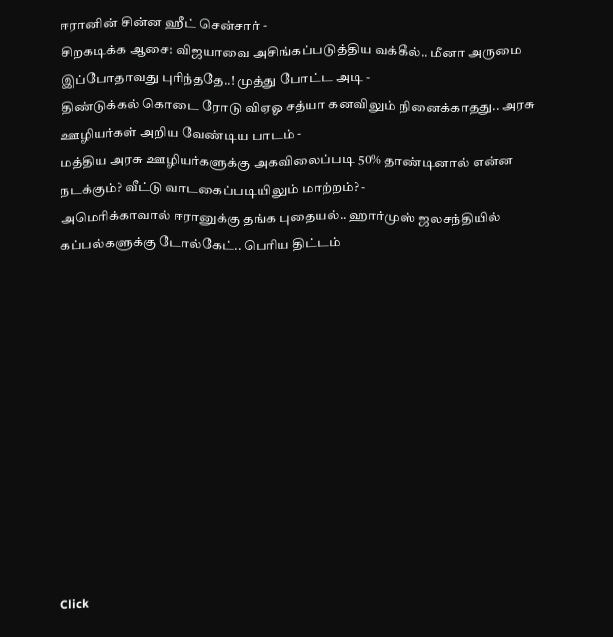ஈரானின் சின்ன ஹீட் சென்சார் -
சிறகடிக்க ஆசை: விஜயாவை அசிங்கப்படுத்திய வக்கீல்.. மீனா அருமை இப்போதாவது புரிந்ததே..! முத்து போட்ட அடி -
திண்டுக்கல் கொடை ரோடு விஏஓ சத்யா கனவிலும் நினைக்காதது.. அரசு ஊழியர்கள் அறிய வேண்டிய பாடம் -
மத்திய அரசு ஊழியர்களுக்கு அகவிலைப்படி 50% தாண்டினால் என்ன நடக்கும்? வீட்டு வாடகைப்படியிலும் மாற்றம்? -
அமெரிக்காவால் ஈரானுக்கு தங்க புதையல்.. ஹார்முஸ் ஜலசந்தியில் கப்பல்களுக்கு டோல்கேட்.. பெரிய திட்டம்












Click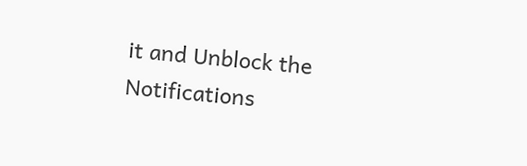it and Unblock the Notifications